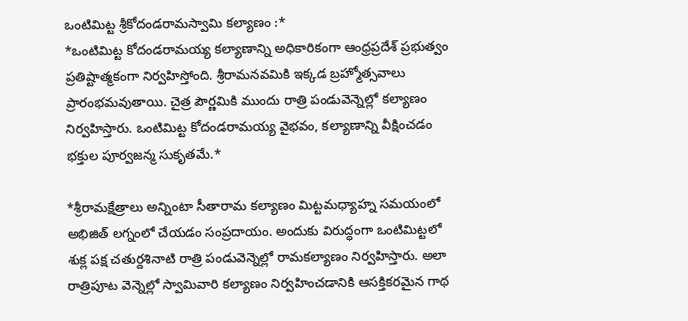ఒంటిమిట్ట శ్రీకోదండరామస్వామి కల్యాణం :*
*ఒంటిమిట్ట కోదండరామయ్య కల్యాణాన్ని అధికారికంగా ఆంధ్రప్రదేశ్ ప్రభుత్వం ప్రతిష్టాత్మకంగా నిర్వహిస్తోంది. శ్రీరామనవమికి ఇక్కడ బ్రహ్మోత్సవాలు ప్రారంభమవుతాయి. చైత్ర పౌర్ణమికి ముందు రాత్రి పండువెన్నెల్లో కల్యాణం నిర్వహిస్తారు. ఒంటిమిట్ట కోదండరామయ్య వైభవం, కల్యాణాన్ని వీక్షించడం భక్తుల పూర్వజన్మ సుకృతమే.*

*శ్రీరామక్షేత్రాలు అన్నింటా సీతారామ కల్యాణం మిట్టమధ్యాహ్న సమయంలో అభిజిత్ లగ్నంలో చేయడం సంప్రదాయం. అందుకు విరుద్ధంగా ఒంటిమిట్టలో శుక్ల పక్ష చతుర్దశినాటి రాత్రి పండువెన్నెల్లో రామకల్యాణం నిర్వహిస్తారు. అలా రాత్రిపూట వెన్నెల్లో స్వామివారి కల్యాణం నిర్వహించడానికి ఆసక్తికరమైన గాథ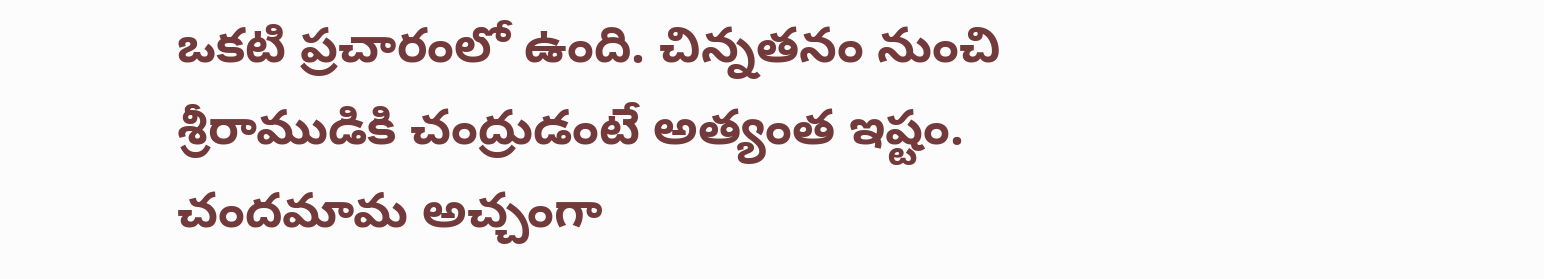ఒకటి ప్రచారంలో ఉంది. చిన్నతనం నుంచి శ్రీరాముడికి చంద్రుడంటే అత్యంత ఇష్టం. చందమామ అచ్చంగా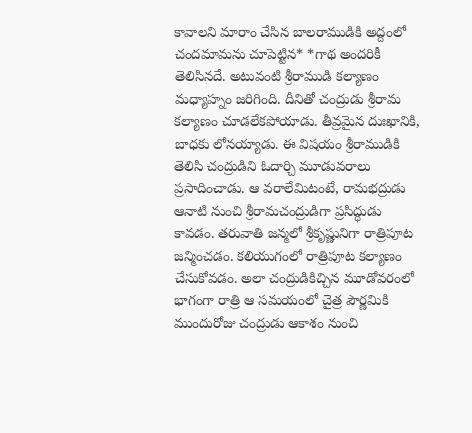కావాలని మారాం చేసిన బాలరాముడికి అద్దంలో చందమామను చూపెట్టిన* *గాథ అందరికీ తెలిసినదే. అటువంటి శ్రీరాముడి కల్యాణం మధ్యాహ్నం జరిగింది. దీనితో చంద్రుడు శ్రీరామ కల్యాణం చూడలేకపోయాడు. తీవ్రమైన దుఃఖానికి, బాధకు లోనయ్యాడు. ఈ విషయం శ్రీరాముడికి తెలిసి చంద్రుడిని ఓదార్చి మూడువరాలు ప్రసాదించాడు. ఆ వరాలేమిటంటే, రామభద్రుడు ఆనాటి నుంచి శ్రీరామచంద్రుడిగా ప్రసిద్ధుడు కావడం. తరువాతి జన్మలో శ్రీకృష్ణునిగా రాత్రిపూట జన్మించడం. కలియుగంలో రాత్రిపూట కల్యాణం చేసుకోవడం. అలా చంద్రుడికిచ్చిన మూడోవరంలో భాగంగా రాత్రి ఆ సమయంలో చైత్ర పౌర్ణమికి ముందురోజు చంద్రుడు ఆకాశం నుంచి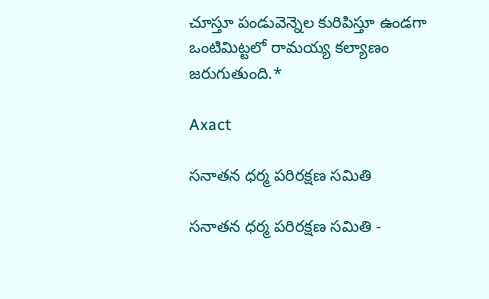చూస్తూ పండువెన్నెల కురిపిస్తూ ఉండగా ఒంటిమిట్టలో రామయ్య కల్యాణం జరుగుతుంది.*

Axact

సనాతన ధర్మ పరిరక్షణ సమితి

సనాతన ధర్మ పరిరక్షణ సమితి -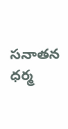సనాతన ధర్మ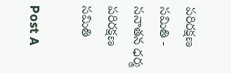పరిరక్షణ సమితి - సనాతన ధర్మ పరిరక్షణ సమితి

Post A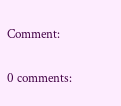Comment:

0 comments: